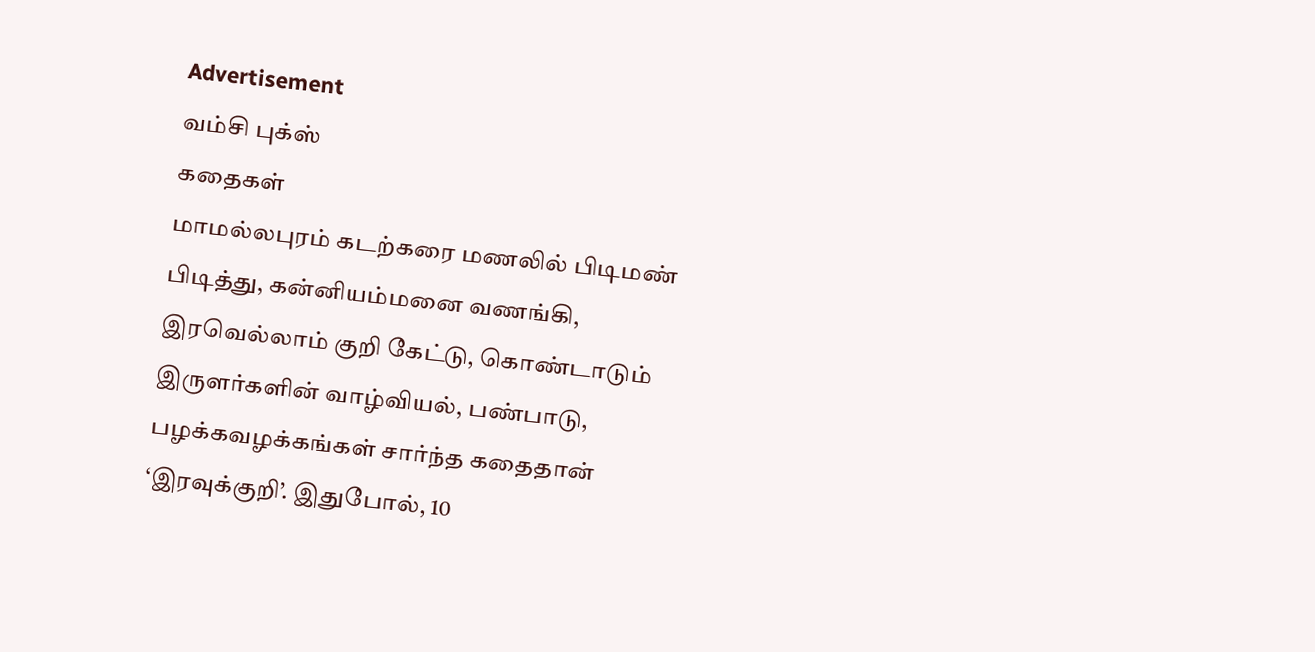Advertisement
வம்சி புக்ஸ்
கதைகள்
மாமல்லபுரம் கடற்கரை மணலில் பிடிமண் பிடித்து, கன்னியம்மனை வணங்கி, இரவெல்லாம் குறி கேட்டு, கொண்டாடும் இருளர்களின் வாழ்வியல், பண்பாடு, பழக்கவழக்கங்கள் சார்ந்த கதைதான் ‘இரவுக்குறி’. இதுபோல், 10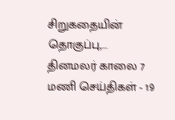சிறுகதையின் தொகுப்பு,...
தினமலர் காலை 7 மணி செய்திகள் - 19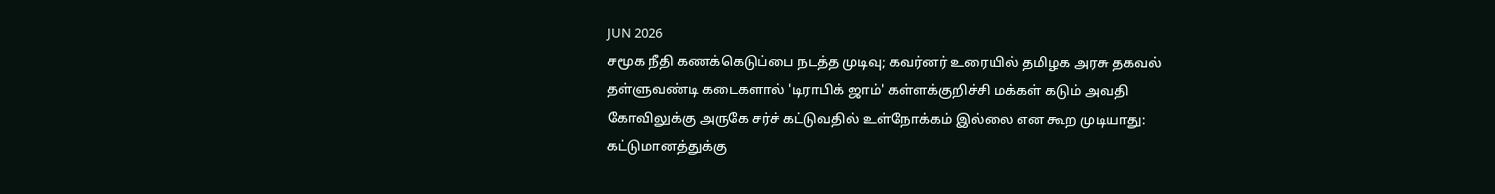JUN 2026
சமூக நீதி கணக்கெடுப்பை நடத்த முடிவு; கவர்னர் உரையில் தமிழக அரசு தகவல்
தள்ளுவண்டி கடைகளால் 'டிராபிக் ஜாம்' கள்ளக்குறிச்சி மக்கள் கடும் அவதி
கோவிலுக்கு அருகே சர்ச் கட்டுவதில் உள்நோக்கம் இல்லை என கூற முடியாது: கட்டுமானத்துக்கு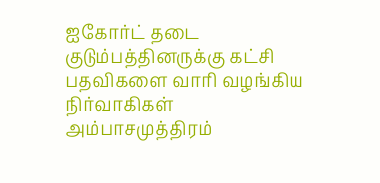ஐகோர்ட் தடை
குடும்பத்தினருக்கு கட்சி பதவிகளை வாரி வழங்கிய நிர்வாகிகள்
அம்பாசமுத்திரம்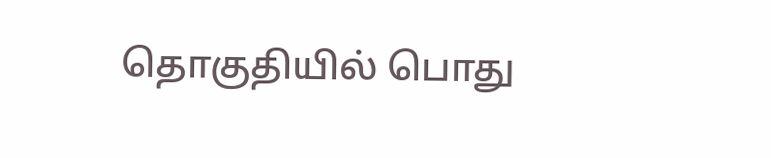தொகுதியில் பொது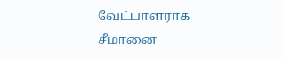வேட்பாளராக சீமானை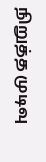நிறுத்த முடிவு